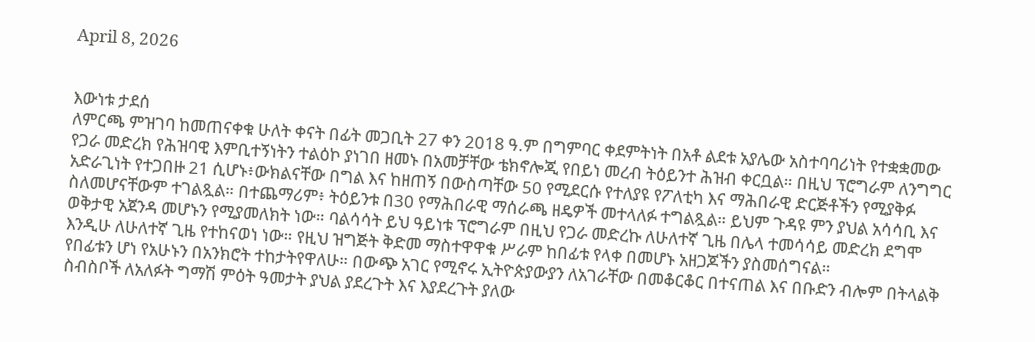April 8, 2026


እውነቱ ታደሰ
ለምርጫ ምዝገባ ከመጠናቀቁ ሁለት ቀናት በፊት መጋቢት 27 ቀን 2018 ዓ.ም በግምባር ቀደምትነት በአቶ ልደቱ አያሌው አስተባባሪነት የተቋቋመው የጋራ መድረክ የሕዝባዊ እምቢተኝነትን ተልዕኮ ያነገበ ዘመኑ በአመቻቸው ቴክኖሎጂ የበይነ መረብ ትዕይንተ ሕዝብ ቀርቧል። በዚህ ፕሮግራም ለንግግር አድራጊነት የተጋበዙ 21 ሲሆኑ፥ውክልናቸው በግል እና ከዘጠኝ በውስጣቸው 50 የሚደርሱ የተለያዩ የፖለቲካ እና ማሕበራዊ ድርጅቶችን የሚያቅፉ ስለመሆናቸውም ተገልጿል። በተጨማሪም፥ ትዕይንቱ በ30 የማሕበራዊ ማሰራጫ ዘዴዎች መተላለፉ ተግልጿል። ይህም ጉዳዩ ምን ያህል አሳሳቢ እና ወቅታዊ አጀንዳ መሆኑን የሚያመለክት ነው። ባልሳሳት ይህ ዓይነቱ ፕሮግራም በዚህ የጋራ መድረኩ ለሁለተኛ ጊዜ በሌላ ተመሳሳይ መድረክ ደግሞ እንዲሁ ለሁለተኛ ጊዜ የተከናወነ ነው። የዚህ ዝግጅት ቅድመ ማስተዋዋቁ ሥራም ከበፊቱ የላቀ በመሆኑ አዘጋጆችን ያስመሰግናል።
የበፊቱን ሆነ የአሁኑን በአንክሮት ተከታትየዋለሁ። በውጭ አገር የሚኖሩ ኢትዮጵያውያን ለአገራቸው በመቆርቆር በተናጠል እና በቡድን ብሎም በትላልቅ ስብስቦች ለአለፉት ግማሽ ምዕት ዓመታት ያህል ያደረጉት እና እያደረጉት ያለው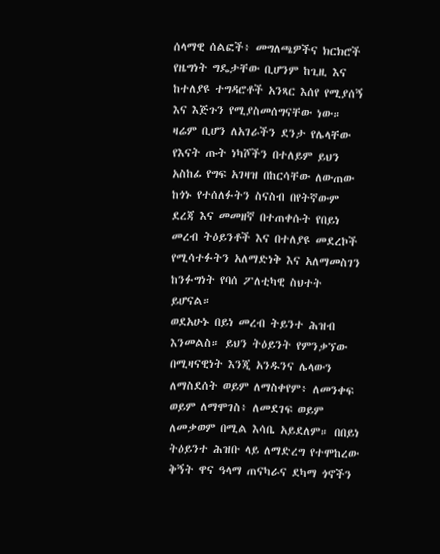ሰላማዊ ሰልፎች፥ መግለጫዎችና ክርክሮች የዜግነት ግዴታቸው ቢሆንም ከጊዚ እና ከተለያዩ ተግዳሮቶች አንጻር እሰየ የሚያሰኝ እና እጅጉን የሚያስመሰግናቸው ነው። ዛሬም ቢሆን ለአገራችን ደንታ የሌላቸው የእናት ጡት ነካሾችን በተለይም ይህን አስከፊ የግፍ አገዛዝ በከርሳቸው ለውጠው ከጎኑ የተሰለፉትን ስናስብ በየትኛውም ደረጃ እና መመዘኛ በተጠቀሱት የበይነ መረብ ትዕይንቶች እና በተለያዩ መደረኮች የሚሳተፉትን አለማድነቅ እና አለማመስገን ከንፉግነት የባሰ ፖለቲካዊ ስህተት ይሆናል።
ወደአሁኑ በይነ መረብ ትይንተ ሕዝብ እንመልስ። ይህን ትዕይንት የምንቃኘው በሚዛናዊነት እንጂ አንዱንና ሌላውን ለማስደሰት ወይም ለማስቀየም፥ ለመንቀፍ ወይም ለማሞገስ፥ ለመደገፍ ወይም ለመቃወም በሚል እሳቤ አይደለም። በበይነ ትዕይንተ ሕዝቡ ላይ ለማድረግ የተሞከረው ቅኝት ዋና ዓላማ ጠናካራና ደካማ ጎኖችን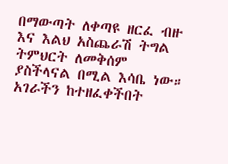በማውጣት ለቀጣዩ ዘርፈ ብዙ እና እልህ አስጨራሽ ትግል ትምህርት ለመቅሰም ያስችላናል በሚል እሳቤ ነው። አገራችን ከተዘፈቀችበት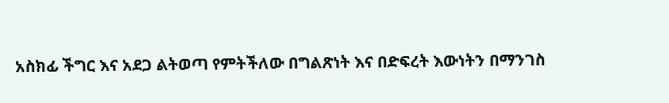አስክፊ ችግር እና አደጋ ልትወጣ የምትችለው በግልጽነት እና በድፍረት እውነትን በማንገስ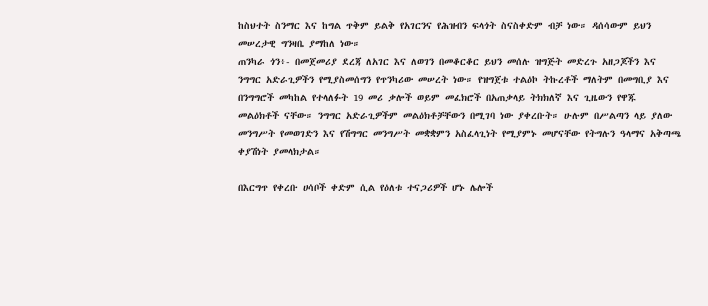ከስህተት ስንማር እና ከግል ጥቅም ይልቅ የአገርንና የሕዝብን ፍላጎት ስናስቀድም ብቻ ነው። ዳሰሳውም ይህን መሠረታዊ ግንዛቤ ያማከለ ነው።
ጠንካራ ጎን፥- በመጀመሪያ ደረጃ ለአገር እና ለወገን በመቆርቆር ይህን መሰሉ ዝግጅት መድረጉ አዘጋጆችን እና ንግግር አድራጊዎችን የሚያስመሰግን የጥንካሪው መሠረት ነው። የዝግጀቱ ተልዕኮ ትኩረቶች ማለትም በመግቢያ እና በንግግሮች መካከል የተላለፉት 19 መሪ ቃሎች ወይም መፈክሮች በአጠቃላይ ትክክለኛ እና ጊዜውን የዋጁ መልዕክቶች ናቸው። ንግግር አድራጊዎችም መልዕክቶቻቸውን በሚገባ ነው ያቀረቡት። ሁሉም በሥልጣን ላይ ያለው መንግሥት የመወገድን እና የሽግግር መንግሥት መቋቋምን አስፈላጊነት የሚያምኑ መሆናቸው የትግሉን ዓላማና አቅጣጫ ቀያሽነት ያመላክታል።

በእርግጥ የቀረቡ ሀሳቦች ቀድም ሲል የዕለቱ ተናጋሪዎች ሆኑ ሌሎች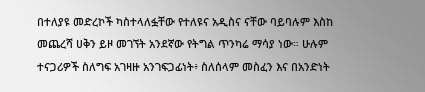በተለያዩ መድረኮች ካስተላለፏቸው የተለዩና አዲስና ናቸው ባይባሉም እስከ መጨረሻ ሀቅን ይዞ መገኘት አንደኛው የትግል ጥንካሬ ማሳያ ነው። ሁሉም ተናጋሪዎች ስለግፍ አገዛዙ አንገፍጋፊነት፥ ስለሰላም መስፈን እና በአንድነት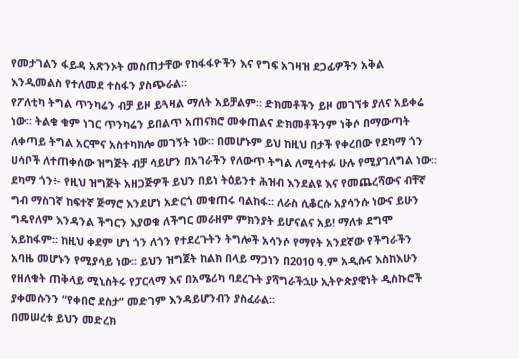የመታገልን ፋይዳ አጽንኦት መስጠታቸው የከፋፋዮችን እና የግፍ አገዛዝ ደጋፊዎችን አቅል እንዲመልስ የተለመደ ተስፋን ያስጭራል።
የፖለቲካ ትግል ጥንካሬን ብቻ ይዞ ይጓዛል ማለት አይቻልም። ድክመቶችን ይዞ መገኘቱ ያለና አይቀሬ ነው። ትልቁ ቁም ነገር ጥንካሬን ይበልጥ አጠናክሮ መቀጠልና ድክመቶችንም ነቅሶ በማውጣት ለቀጣይ ትግል አርሞና አስተካክሎ መገኝት ነው። በመሆኑም ይህ ከዚህ በታች የቀረበው የደካማ ጎን ሀሳቦች ለተጠቀሰው ዝግጅት ብቻ ሳይሆን በአገራችን የለውጥ ትግል ለሚሳተፉ ሁሉ የሚያገለግል ነው።
ደካማ ጎን፥- የዚህ ዝግጅት አዘጋጅዎች ይህን በይነ ትዕይንተ ሕዝብ እንደልዩ እና የመጨረሻውና ብቸኛ ግብ ማስገኛ ከፍተኛ ጅማሮ እንደሆነ አድርጎ መቁጠሩ ባልከፋ። ለራስ ሲቆርሱ አያሳንሱ ነውና ይሁን ግዴየለም እንዳንል ችግርን እያወቁ ለችግር መራዘም ምክንያት ይሆናልና አይ! ማለቱ ደግሞ አይከፋም። ከዚህ ቀደም ሆነ ጎን ለጎን የተደረጉትን ትግሎች አሳንሶ የማየት አንደኛው የችግራችን አባዜ መሆኑን የሚያሳይ ነው። ይህን ዝግጀት ከልክ በላይ ማጋነን በ2010 ዓ.ም አዲሱና እስከእሁን የዘለቁት ጠቅላይ ሚኒስትሩ የፓርላማ እና በአሜሪካ ባደረጉት ያሻግራችኋሁ ኢትዮጵያዊነት ዲስኩሮች ያቀመሱንን “የቀበሮ ደስታ” መድገም እንዳይሆንብን ያስፈራል።
በመሠረቱ ይህን መድረክ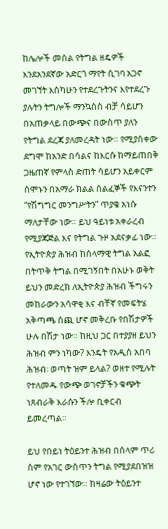ከሌሎች መሰል የትግል ዘዴዎች እንደአንደኛው አድርጎ ማየት ሲገባ አጋኖ መገኘት እስካሁን የተደረጉትንና እየተደረጉ ያሉትን ትግሎች ማንኳስስ ብቻ ሳይሆን በአጠቃላይ በውጭና በውስጥ ያለን የትግል ደረጃ ያለመረዳት ነው። የሚያስቀው ደግሞ ከአንድ በሳልና ከእርሱ ከማይጠበቅ ጋዜጠኛ የምላስ ድጠት ሳይሆን አይቀርም ሰሞኑን በአማራ ክልል ሰልፈኞች የእናንተን “የሽግግር መንግሥትን” ጥያቄ አነሱ ማለታቸው ነው። ይህ ዓይነቱ አቀራረብ የሚያጃጅል እና የትግል ጉዞ አደናቃፊ ነው። የኢትዮጵያ ሕዝብ ከሰላማዊ ትግል አልፎ በትጥቅ ትግል በሚገኝበት በአሁኑ ወቅት ይህን መድረክ ለኢትዮጵያ ሕዝብ ችግሩን መከራውን አሳዋቂ እና ብቸኛ የመፍትሄ አቅጣጫ ሰጪ ሆኖ መቅረቡ የበሽታዎች ሁሉ በሽታ ነው። ከዚህ ጋር በተያያዘ ይህን ሕዝብ ምን ነካው? እንዴት የአዲስ አበባ ሕዝብ፡ ወጣት ዝም ይላል? ወዘተ የሚሉት የተለመዱ የውጭ ወገኖቻችን ቁጭት ነጸብራቅ እራሱን ችሎ ቢቀርብ ይመረጣል።

ይህ የበይነ ትዕይንተ ሕዝብ በሰላም ጥሪ ስም የአገር ውስጥን ትግል የሚያደበዝዝ ሆኖ ነው የተገኘው። ከዛሬው ትዕይንተ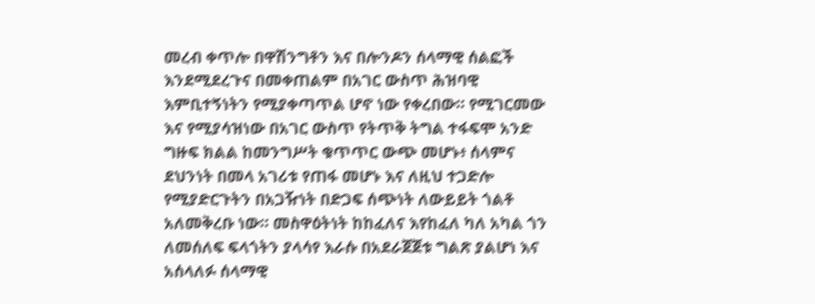መረብ ቀጥሎ በዋሽንግቶን እና በሎንዶን ሰላማዊ ሰልፎች እንደሚደረጉና በመቀጠልም በአገር ውስጥ ሕዝባዊ እምቢተኝነትን የሚያቀጣጥል ሆኖ ነው የቀረበው። የሚገርመው እና የሚያሳዝነው በአገር ውስጥ የትጥቅ ትግል ተፋፍሞ አንድ ግዙፍ ክልል ከመንግሥት ቁጥጥር ውጭ መሆኑ፥ ሰላምና ደህንነት በመላ አገሪቱ የጠፋ መሆኑ እና ለዚህ ተጋድሎ የሚያድርጉትን በአጋዥነት በድጋፍ ሰጭነት ለውይይት ጎልቶ አለመቅረቡ ነው። መስዋዕትነት ከከፈለና እየከፈለ ካለ አካል ጎን ለመሰለፍ ፍላጎትን ያላሳየ እራሱ በአደራጀጀቱ ግልጽ ያልሆነ እና አሰላለፉ ሰላማዊ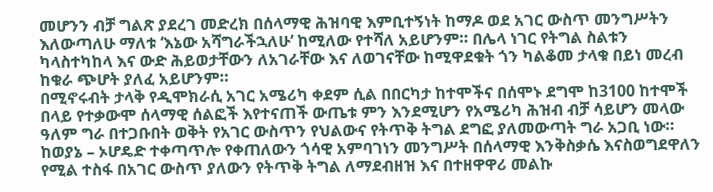መሆንን ብቻ ግልጽ ያደረገ መድረክ በሰላማዊ ሕዝባዊ እምቢተኝነት ከማዶ ወደ አገር ውስጥ መንግሥትን እለውጣለሁ ማለቱ ‘እኔው አሻግራችኋለሁ’ ከሚለው የተሻለ አይሆንም። በሌላ ነገር የትግል ስልቱን ካላስተካከላ እና ውድ ሕይወታቸውን ለአገራቸው እና ለወገናቸው ከሚዋደቁት ጎን ካልቆመ ታላቁ በይነ መረብ ከቁራ ጭሆት ያለፈ አይሆንም።
በሚኖሩብት ታላቅ የዲሞክራሲ አገር አሜሪካ ቀደም ሲል በበርካታ ከተሞችና በሰሞኑ ደግሞ ከ3100 ከተሞች በላይ የተቃውሞ ሰላማዊ ሰልፎች እየተናጠች ውጤቱ ምን እንደሚሆን የአሜሪካ ሕዝብ ብቻ ሳይሆን መላው ዓለም ግራ በተጋቡበት ወቅት የአገር ውስጥን የህልውና የትጥቅ ትግል ደግፎ ያለመውጣት ግራ አጋቢ ነው። ከወያኔ – ኦሆዴድ ተቀጣጥሎ የቀጠለውን ጎሳዊ አምባገነን መንግሥት በሰላማዊ እንቅስቃሴ እናስወግደዋለን የሚል ተስፋ በአገር ውስጥ ያለውን የትጥቅ ትግል ለማደብዘዝ እና በተዘዋዋሪ መልኩ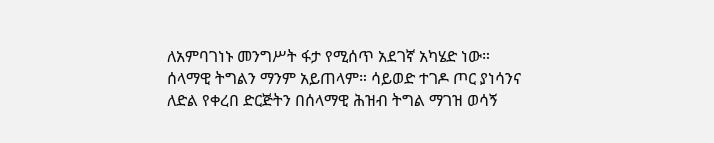ለአምባገነኑ መንግሥት ፋታ የሚሰጥ አደገኛ አካሄድ ነው። ሰላማዊ ትግልን ማንም አይጠላም። ሳይወድ ተገዶ ጦር ያነሳንና ለድል የቀረበ ድርጅትን በሰላማዊ ሕዝብ ትግል ማገዝ ወሳኝ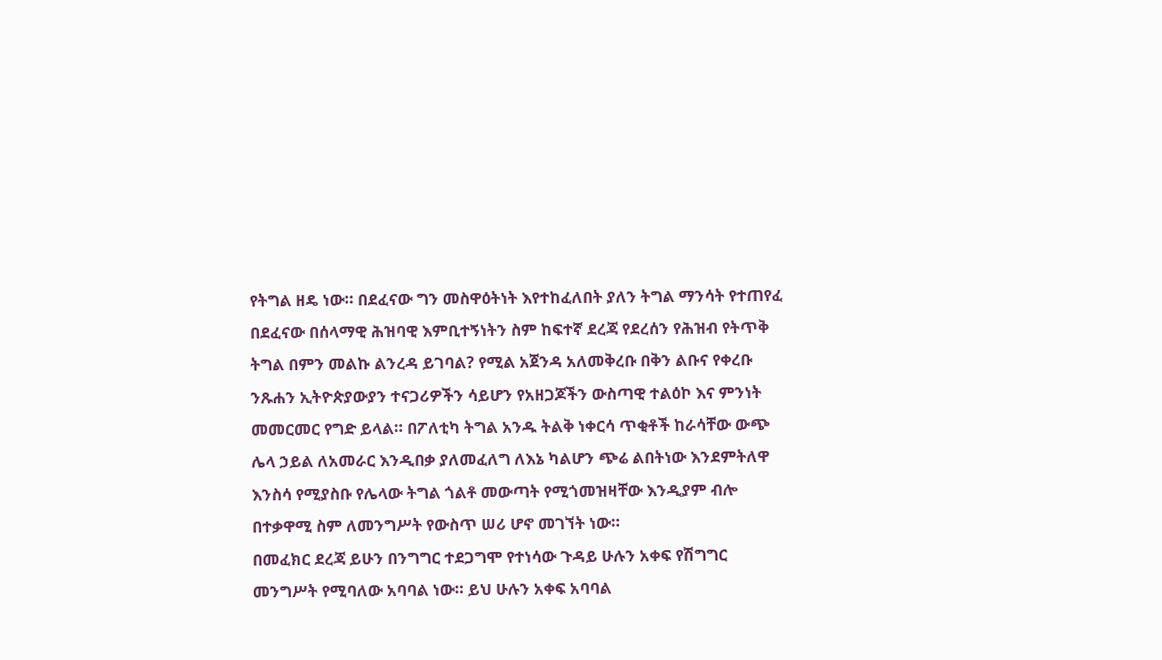የትግል ዘዴ ነው። በደፈናው ግን መስዋዕትነት እየተከፈለበት ያለን ትግል ማንሳት የተጠየፈ በደፈናው በሰላማዊ ሕዝባዊ እምቢተኝነትን ስም ከፍተኛ ደረጃ የደረሰን የሕዝብ የትጥቅ ትግል በምን መልኩ ልንረዳ ይገባል? የሚል አጀንዳ አለመቅረቡ በቅን ልቡና የቀረቡ ንጹሐን ኢትዮጵያውያን ተናጋሪዎችን ሳይሆን የአዘጋጆችን ውስጣዊ ተልዕኮ እና ምንነት መመርመር የግድ ይላል። በፖለቲካ ትግል አንዱ ትልቅ ነቀርሳ ጥቂቶች ከራሳቸው ውጭ ሌላ ኃይል ለአመራር እንዲበቃ ያለመፈለግ ለእኔ ካልሆን ጭሬ ልበትነው እንደምትለዋ እንስሳ የሚያስቡ የሌላው ትግል ጎልቶ መውጣት የሚጎመዝዛቸው እንዲያም ብሎ በተቃዋሚ ስም ለመንግሥት የውስጥ ሠሪ ሆኖ መገኘት ነው።
በመፈክር ደረጃ ይሁን በንግግር ተደጋግሞ የተነሳው ጉዳይ ሁሉን አቀፍ የሽግግር መንግሥት የሚባለው አባባል ነው። ይህ ሁሉን አቀፍ አባባል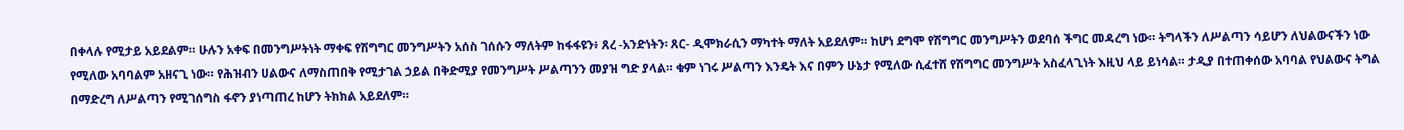በቀላሉ የሚታይ አይደልም። ሁሉን አቀፍ በመንግሥትነት ማቀፍ የሽግግር መንግሥትን አሰስ ገሰሱን ማለትም ከፋፋዩን፥ ጸረ -አንድነትን፡ ጸር- ዲሞክራሲን ማካተት ማለት አይደለም። ከሆነ ደግሞ የሽግግር መንግሥትን ወደባሰ ችግር መዳረግ ነው። ትግላችን ለሥልጣን ሳይሆን ለህልውናችን ነው የሚለው አባባልም አዘናጊ ነው። የሕዝብን ሀልውና ለማስጠበቅ የሚታገል ኃይል በቅድሚያ የመንግሥት ሥልጣንን መያዝ ግድ ያላል። ቁም ነገሩ ሥልጣን እንዴት እና በምን ሁኔታ የሚለው ሲፈተሸ የሽግግር መንግሥት አስፈላጊነት እዚህ ላይ ይነሳል። ታዲያ በተጠቀሰው አባባል የህልውና ትግል በማድረግ ለሥልጣን የሚገሰግስ ፋኖን ያነጣጠረ ከሆን ትክክል አይደለም።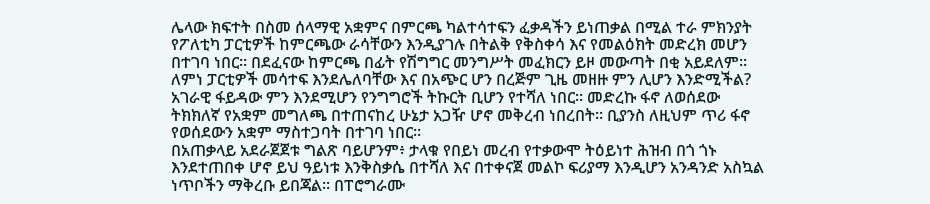ሌላው ክፍተት በስመ ሰላማዊ አቋምና በምርጫ ካልተሳተፍን ፈቃዳችን ይነጠቃል በሚል ተራ ምክንያት የፖለቲካ ፓርቲዎች ከምርጫው ራሳቸውን እንዲያገሉ በትልቅ የቅስቀሳ እና የመልዕክት መድረክ መሆን በተገባ ነበር። በደፈናው ከምርጫ በፊት የሽግግር መንግሥት መፈክርን ይዞ መውጣት በቂ አይደለም። ለምነ ፓርቲዎች መሳተፍ እንደሌለባቸው እና በአጭር ሆን በረጅም ጊዜ መዘዙ ምን ሊሆን እንድሚችል? አገራዊ ፋይዳው ምን እንደሚሆን የንግግሮች ትኩርት ቢሆን የተሻለ ነበር። መድረኩ ፋኖ ለወሰደው ትክክለኛ የአቋም መግለጫ በተጠናከረ ሁኔታ አጋዥ ሆኖ መቅረብ ነበረበት። ቢያንስ ለዚህም ጥሪ ፋኖ የወሰደውን አቋም ማስተጋባት በተገባ ነበር።
በአጠቃላይ አደራጀጀቱ ግልጽ ባይሆንም፥ ታላቁ የበይነ መረብ የተቃውሞ ትዕይነተ ሕዝብ በጎ ጎኑ እንደተጠበቀ ሆኖ ይህ ዓይነቱ እንቅስቃሴ በተሻለ እና በተቀናጀ መልኮ ፍሪያማ እንዲሆን አንዳንድ አስኳል ነጥቦችን ማቅረቡ ይበጃል። በፐሮግራሙ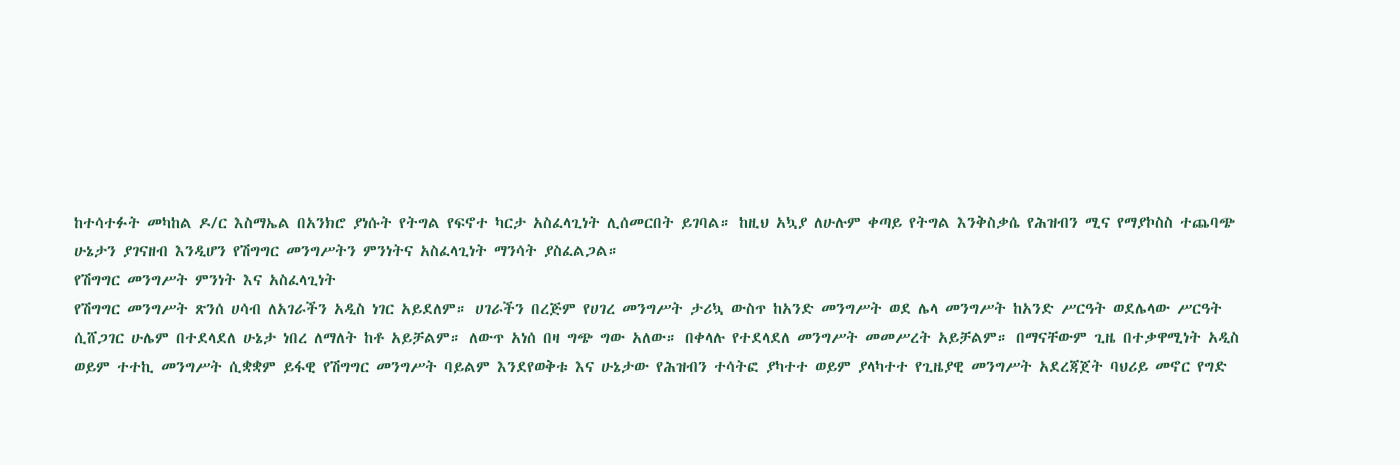ከተሳተፉት መካከል ዶ/ር እስማኤል በአንክሮ ያነሱት የትግል የፍኖተ ካርታ አስፈላጊነት ሊሰመርበት ይገባል። ከዚህ አኳያ ለሁሉም ቀጣይ የትግል እንቅስቃሴ የሕዝብን ሚና የማያኮስስ ተጨባጭ ሁኔታን ያገናዘብ እንዲሆን የሽግግር መንግሥትን ምንነትና አስፈላጊነት ማንሳት ያስፈልጋል።
የሽግግር መንግሥት ምንነት እና አስፈላጊነት
የሽግግር መንግሥት ጽንሰ ሀሳብ ለአገራችን አዲስ ነገር አይደለም። ሀገራችን በረጅም የሀገረ መንግሥት ታሪኳ ውስጥ ከአንድ መንግሥት ወደ ሌላ መንግሥት ከአንድ ሥርዓት ወደሌላው ሥርዓት ሲሸጋገር ሁሌም በተደላደለ ሁኔታ ነበረ ለማለት ከቶ አይቻልም። ለውጥ አነሰ በዛ ግጭ ግው አለው። በቀላሉ የተደላደለ መንግሥት መመሥረት አይቻልም። በማናቸውም ጊዜ በተቃዋሚነት አዲስ ወይም ተተኪ መንግሥት ሲቋቋም ይፋዊ የሽግግር መንግሥት ባይልም እንደየወቅቱ እና ሁኔታው የሕዝብን ተሳትፎ ያካተተ ወይም ያላካተተ የጊዜያዊ መንግሥት አደረጃጀት ባህሪይ መኖር የግድ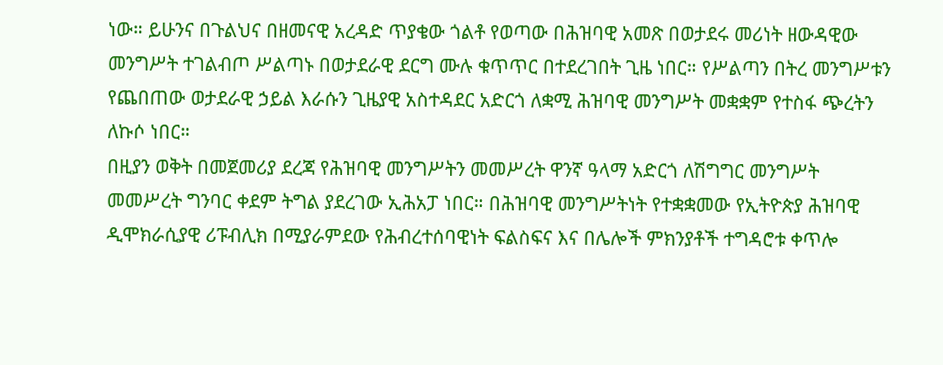ነው። ይሁንና በጉልህና በዘመናዊ አረዳድ ጥያቄው ጎልቶ የወጣው በሕዝባዊ አመጽ በወታደሩ መሪነት ዘውዳዊው መንግሥት ተገልብጦ ሥልጣኑ በወታደራዊ ደርግ ሙሉ ቁጥጥር በተደረገበት ጊዜ ነበር። የሥልጣን በትረ መንግሥቱን የጨበጠው ወታደራዊ ኃይል እራሱን ጊዜያዊ አስተዳደር አድርጎ ለቋሚ ሕዝባዊ መንግሥት መቋቋም የተስፋ ጭረትን ለኩሶ ነበር።
በዚያን ወቅት በመጀመሪያ ደረጃ የሕዝባዊ መንግሥትን መመሥረት ዋንኛ ዓላማ አድርጎ ለሽግግር መንግሥት መመሥረት ግንባር ቀደም ትግል ያደረገው ኢሕአፓ ነበር። በሕዝባዊ መንግሥትነት የተቋቋመው የኢትዮጵያ ሕዝባዊ ዲሞክራሲያዊ ሪፑብሊክ በሚያራምደው የሕብረተሰባዊነት ፍልስፍና እና በሌሎች ምክንያቶች ተግዳሮቱ ቀጥሎ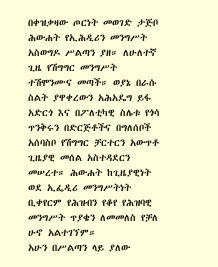በቀዝቃዛው ጦርነት መወገድ ታጅቦ ሕውሐት የኢሕዲሪን መንግሥት አስወግዶ ሥልጣን ያዘ። ለሁለተኛ ጊዜ የሽግግር መንግሥት ተሽሞንሙና መጣች። ወያኔ በራሱ ስልት ያዋቀረውን አሕአዴግ ይፋ አድርጎ እና በፖለቲካዊ ስሌቱ የጎሳ ጥንቅሩን በድርጅቶችና በግለሰቦች አሰባስቦ የሽግግር ቻርተርን አውጥቶ ጊዜያዊ መሰል አስተዳደርን መሠረተ። ሕውሐት ከጊዜያዊነት ወደ ኢፌዲሪ መንግሥትነት ቢቀየርም የሕዝብን የቆየ የሕዝባዊ መንግሥት ጥያቄን ለመመለስ የቻለ ሁኖ አልተገኘም።
አሁን በሥልጣን ላይ ያለው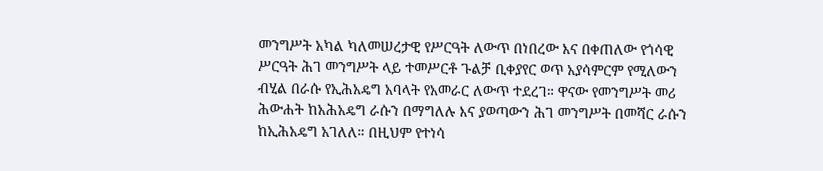መንግሥት አካል ካለመሠረታዊ የሥርዓት ለውጥ በነበረው እና በቀጠለው የጎሳዊ ሥርዓት ሕገ መንግሥት ላይ ተመሥርቶ ጉልቻ ቢቀያየር ወጥ አያሳምርም የሚለውን ብሂል በራሱ የኢሕአዴግ አባላት የአመራር ለውጥ ተደረገ። ዋናው የመንግሥት መሪ ሕውሐት ከአሕአዴግ ራሱን በማግለሉ እና ያወጣውን ሕገ መንግሥት በመሻር ራሱን ከኢሕአዴግ አገለለ። በዚህም የተነሳ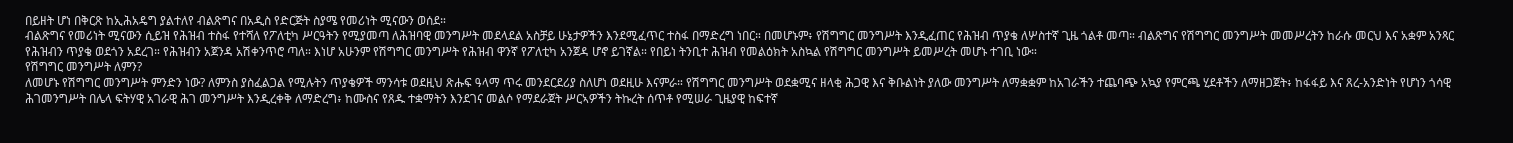በይዘት ሆነ በቅርጽ ከኢሕአዴግ ያልተለየ ብልጽግና በአዲስ የድርጅት ስያሜ የመሪነት ሚናውን ወሰደ።
ብልጽግና የመሪነት ሚናውን ሲይዝ የሕዝብ ተስፋ የተሻለ የፖለቲካ ሥርዓትን የሚያመጣ ለሕዝባዊ መንግሥት መደላደል አስቻይ ሁኔታዎችን እንደሚፈጥር ተስፋ በማድረግ ነበር። በመሆኑም፥ የሽግግር መንግሥት እንዲፈጠር የሕዝብ ጥያቄ ለሦስተኛ ጊዜ ጎልቶ መጣ። ብልጽግና የሽግግር መንግሥት መመሥረትን ከራሱ መርህ እና አቋም አንጻር የሕዝብን ጥያቄ ወደጎን አደረገ። የሕዝብን አጀንዳ አሽቀንጥሮ ጣለ። እነሆ አሁንም የሽግግር መንግሥት የሕዝብ ዋንኛ የፖለቲካ አንጀዳ ሆኖ ይገኛል። የበይነ ትንቢተ ሕዝብ የመልዕክት አስኳል የሽግግር መንግሥት ይመሥረት መሆኑ ተገቢ ነው።
የሽግግር መንግሥት ለምን?
ለመሆኑ የሽግግር መንግሥት ምንድን ነው? ለምንስ ያስፈልጋል የሚሉትን ጥያቄዎች ማንሳቱ ወደዚህ ጽሑፍ ዓላማ ጥሩ መንደርደሪያ ስለሆነ ወደዚሁ እናምራ። የሽግግር መንግሥት ወደቋሚና ዘላቂ ሕጋዊ እና ቅቡልነት ያለው መንግሥት ለማቋቋም ከአገራችን ተጨባጭ አኳያ የምርጫ ሂደቶችን ለማዘጋጀት፥ ከፋፋይ እና ጸረ-አንድነት የሆነን ጎሳዊ ሕገመንግሥት በሌላ ፍትሃዊ አገራዊ ሕገ መንግሥት እንዲረቀቅ ለማድረግ፥ ከሙስና የጸዱ ተቋማትን እንደገና መልሶ የማደራጀት ሥርኣዎችን ትኩረት ሰጥቶ የሚሠራ ጊዜያዊ ከፍተኛ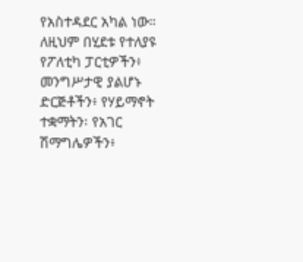የአስተዳደር አካል ነው። ለዚህም በሂደቱ የተለያዩ የፖለቲካ ፓርቲዎችን፥ መንግሥታዊ ያልሆኑ ድርጅቶችን፥ የሃይማኖት ተቋማትን፡ የአገር ሽማግሌዎችን፥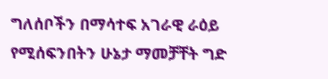ግለሰቦችን በማሳተፍ አገራዊ ራዕይ የሚሰፍንበትን ሁኔታ ማመቻቸት ግድ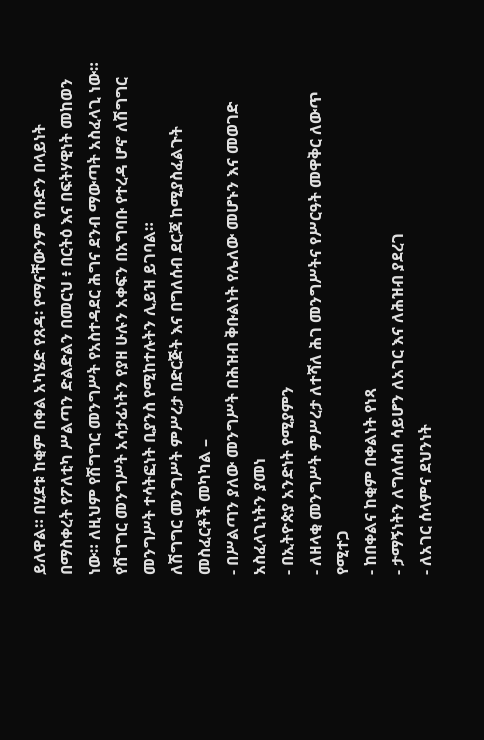ይለዋል። በሂደቱ ከቂም በቀል አካሄድ የጸዳ፡ የማናቸውንም የቡድን በላይነት በማስቀረት የፖለቲካ ሥልጣን ድልድልን በመርህ ፥ በርትዕ እና በፍትሃዊነት መከወን ነው። ለዚህም የሽግግር መንግሥት የአስተዳደር ሕግና ደንብ ማውጣት አስፈላጊ ነው።
የሽግግር መንግሥት አሳታፊነትን የያዘ ሁሉን አቀፍን በአግባቡ የተረዳ ሆኖ ለሽግግር መንግሥት ተሳትፎነት ቢያንስ የሚከተሉትን ሊይዝ ይገባል።
ለሽግግር መንግሥት ምሥረታ በድርጅት እና በግለሰብ ደርጃ ከሚያስፈልጉት መስፈርቶች መካካል –
- በሥልጣን ያለው መንግሥት በሕዝብ ቅቡልነት የሌለው መሆኑን እና መወገድ አስፈላጊነትን ያመነ
- በኢትዮጵያ አንድነት የሚያምን
- ለዘላቂ መንግሥት ምሥረታ ለተሻለ ሕገ መንግሥትና የሥርዓት መዋቅር ለውጥ የሚተጋ
- ከበቀልና ከቂም በቀልነት የነጻ
- ታማኝነትን ለግለሰብ ሳይሆን ለአገር እና ለሕዝብ ያደረገ
- ለአገር ሰላምና ደህንነት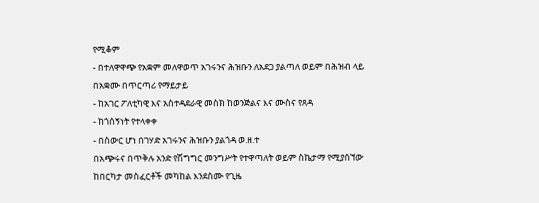የሚቆም
- በተለዋዋጭ የአቋም መለዋወጥ አገሩንና ሕዝቡን ለአደጋ ያልጣለ ወይም በሕዝብ ላይ በአቋሙ በጥርጣሪ የማይታይ
- ከአገር ፖለቲካዊ እና አስተዳደራዊ መስክ ከወንጅልና እና ሙስና የጸዳ
- ከጎሰኝነት የተላቀቀ
- በስውር ሆነ በገሃድ አገሩንና ሕዝቡን ያልጎዳ ወ.ዘ.ተ
በአጭሩና በጥቅሉ አንድ የሽግግር መንግሥት የተዋጣለት ወይም ስኬታማ የሚያሰኘው ከበርካታ መስፈርቶች መካከል እንደስሙ የጊዜ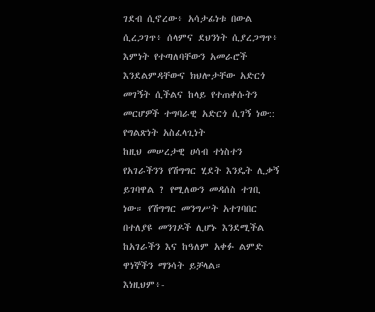ገደብ ሲኖረው፥ አሳታፊነቱ በውል ሲረጋገጥ፥ ሰላምና ደህንነት ሲያረጋግጥ፥ እምነት የተጣለባቸውን አመራሮች እንደልምዳቸውና ክህሎታቸው አድርጎ መገኝት ሲችልና ከላይ የተጠቀሱትን መርሆዎች ተግባራዊ አድርጎ ሲገኝ ነው::
የግልጽነት አስፈላጊነት
ከዚህ መሠረታዊ ሀሳብ ተነስተን የአገራችንን የሽግግር ሂደት እንዴት ሊቃኝ ይገባዋል ? የሚለውን መዳሰስ ተገቢ ነው። የሽግግር መንግሥት አተገባበር በተለያዩ መንገዶች ሊሆኑ እንደሚችል ከአገራችን እና ከዓለም አቀፉ ልምድ ዋነኞችን ማንሳት ይቻላል።
እነዚህም፥-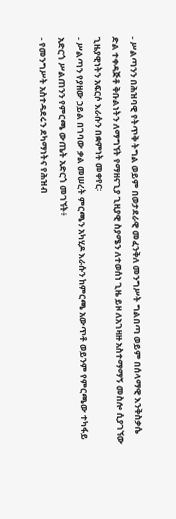- ሥልጣንን በሕዝባዊ የትጥቅ ትግል ወይም በወታደራዊ መፈንቅለ መንግሥት ግልበጣ ወይም በሰላማዊ እንቅስቃሴ ድል ተቀዳጅቶ ቅቡልነትን ለማግኘት የማዘናጊያ ጊዚያዊ ስያሜን ለተወሰነ ጊዜ ይዞ ለአገዛዙ አስተማማኝ መስሎ ሲያገኘው ጊዜያዊነትን አፍርሶ እራሱን በቋምነት መቀየር፡
- ሥልጣን የያዘው ኃይል በገባው ቃል መሠረት ምርጫን አካሂዶ እራሱን ከምርጫ አውጥቶ ወይንም የምርጫው ተካፋይ አድርጎ ሥልጠንን የምርጫ ውጤት አድርጎ መገኘት፥
- የመንግሥት አስተዳደሩን ደካማነትና የሕዝብ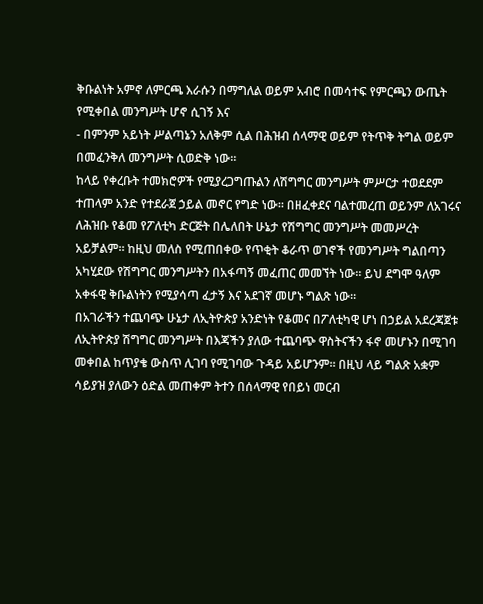ቅቡልነት አምኖ ለምርጫ እራሱን በማግለል ወይም አብሮ በመሳተፍ የምርጫን ውጤት የሚቀበል መንግሥት ሆኖ ሲገኝ እና
- በምንም አይነት ሥልጣኔን አለቅም ሲል በሕዝብ ሰላማዊ ወይም የትጥቅ ትግል ወይም በመፈንቅለ መንግሥት ሲወድቅ ነው።
ከላይ የቀረቡት ተመክሮዎች የሚያረጋግጡልን ለሽግግር መንግሥት ምሥርታ ተወደደም ተጠላም አንድ የተደራጀ ኃይል መኖር የግድ ነው። በዘፈቀደና ባልተመረጠ ወይንም ለአገሩና ለሕዝቡ የቆመ የፖለቲካ ድርጅት በሌለበት ሁኔታ የሽግግር መንግሥት መመሥረት አይቻልም። ከዚህ መለስ የሚጠበቀው የጥቂት ቆራጥ ወገኖች የመንግሥት ግልበጣን አካሂደው የሽግግር መንግሥትን በአፋጣኝ መፈጠር መመኘት ነው። ይህ ደግሞ ዓለም አቀፋዊ ቅቡልነትን የሚያሳጣ ፈታኝ እና አደገኛ መሆኑ ግልጽ ነው።
በአገራችን ተጨባጭ ሁኔታ ለኢትዮጵያ አንድነት የቆመና በፖለቲካዊ ሆነ በኃይል አደረጃጀቱ ለኢትዮጵያ ሽግግር መንግሥት በእጃችን ያለው ተጨባጭ ዋስትናችን ፋኖ መሆኑን በሚገባ መቀበል ከጥያቄ ውስጥ ሊገባ የሚገባው ጉዳይ አይሆንም። በዚህ ላይ ግልጽ አቋም ሳይያዝ ያለውን ዕድል መጠቀም ትተን በሰላማዊ የበይነ መርብ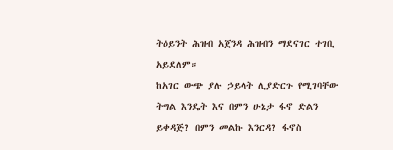ትዕይንት ሕዝብ አጀንዳ ሕዝብን ማደናገር ተገቢ አይደለም።
ከአገር ውጭ ያሉ ኃይላት ሊያድርጉ የሚገባቸው ትግል እንዴት እና በምን ሁኔታ ፋኖ ድልን ይቀዳጅ? በምን መልኩ እንርዳ? ፋኖስ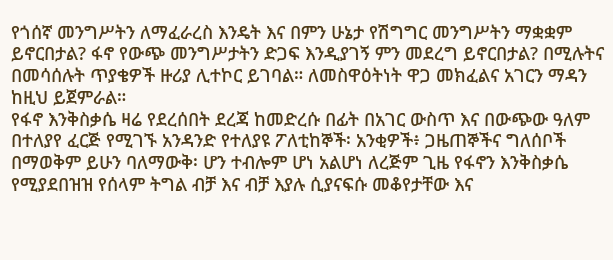የጎሰኛ መንግሥትን ለማፈራረስ እንዴት እና በምን ሁኔታ የሽግግር መንግሥትን ማቋቋም ይኖርበታል? ፋኖ የውጭ መንግሥታትን ድጋፍ እንዲያገኝ ምን መደረግ ይኖርበታል? በሚሉትና በመሳሰሉት ጥያቄዎች ዙሪያ ሊተኮር ይገባል። ለመስዋዕትነት ዋጋ መክፈልና አገርን ማዳን ከዚህ ይጀምራል።
የፋኖ እንቅስቃሴ ዛሬ የደረሰበት ደረጃ ከመድረሱ በፊት በአገር ውስጥ እና በውጭው ዓለም በተለያየ ፈርጅ የሚገኙ አንዳንድ የተለያዩ ፖለቲከኞች፡ አንቂዎች፥ ጋዜጠኞችና ግለሰቦች በማወቅም ይሁን ባለማውቅ፡ ሆን ተብሎም ሆነ አልሆነ ለረጅም ጊዜ የፋኖን እንቅስቃሴ የሚያደበዝዝ የሰላም ትግል ብቻ እና ብቻ እያሉ ሲያናፍሱ መቆየታቸው እና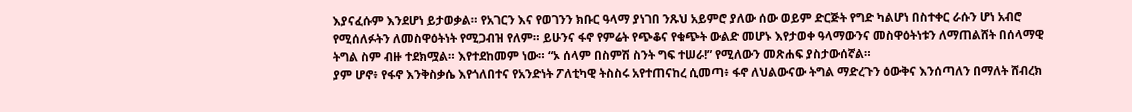እያናፈሱም እንደሆነ ይታወቃል። የአገርን እና የወገንን ክቡር ዓላማ ያነገበ ንጹህ አይምሮ ያለው ሰው ወይም ድርጅት የግድ ካልሆነ በስተቀር ራሱን ሆነ አብሮ የሚሰለፉትን ለመስዋዕትነት የሚጋብዝ የለም። ይሁንና ፋኖ የምሬት የጭቆና የቁጭት ውልድ መሆኑ እየታወቀ ዓላማውንና መስዋዕትነቱን ለማጠልሸት በሰላማዊ ትግል ስም ብዙ ተደክሟል። እየተደከመም ነው። “ኦ ሰላም በስምሽ ስንት ግፍ ተሠራ!” የሚለውን መጽሐፍ ያስታውሰኛል።
ያም ሆኖ፥ የፋኖ እንቅስቃሴ እየጎለበተና የአንድነት ፖለቲካዊ ትስስሩ አየተጠናከረ ሲመጣ፥ ፋኖ ለህልውናው ትግል ማድረጉን ዕውቅና እንሰጣለን በማለት ሸብረክ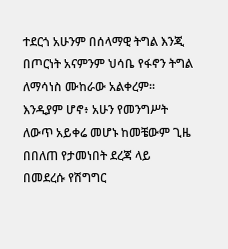ተደርጎ አሁንም በሰላማዊ ትግል እንጂ በጦርነት አናምንም ህሳቤ የፋኖን ትግል ለማሳነስ ሙከራው አልቀረም። እንዲያም ሆኖ፥ አሁን የመንግሥት ለውጥ አይቀሬ መሆኑ ከመቼውም ጊዜ በበለጠ የታመነበት ደረጃ ላይ በመደረሱ የሽግግር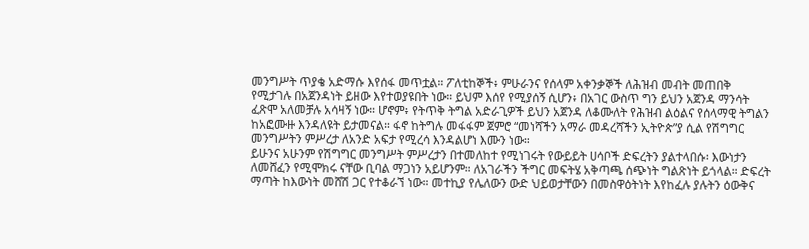መንግሥት ጥያቄ አድማሱ እየሰፋ መጥቷል። ፖለቲከኞች፥ ምሁራንና የሰላም አቀንቃኞች ለሕዝብ መብት መጠበቅ የሚታገሉ በአጀንዳነት ይዘው እየተወያዩበት ነው። ይህም እሰየ የሚያሰኝ ሲሆን፥ በአገር ውስጥ ግን ይህን አጀንዳ ማንሳት ፈጽሞ አለመቻሉ አሳዛኝ ነው። ሆኖም፥ የትጥቅ ትግል አድራጊዎች ይህን አጀንዳ ለቆሙለት የሕዝብ ልዕልና የሰላማዊ ትግልን ከአፎሙዙ እንዳለዩት ይታመናል። ፋኖ ከትግሉ መፋፋም ጀምሮ “መነሻችን አማራ መዳረሻችን ኢትዮጵ”ያ ሲል የሽግግር መንግሥትን ምሥረታ ለአንድ አፍታ የሚረሳ እንዳልሆነ እሙን ነው።
ይሁንና አሁንም የሽግግር መንግሥት ምሥረታን በተመለከተ የሚነገሩት የውይይት ሀሳቦች ድፍረትን ያልተላበሱ፡ እውነታን ለመሸፈን የሚሞክሩ ናቸው ቢባል ማጋነን አይሆንም። ለአገራችን ችግር መፍትሄ አቅጣጫ ሰጭነት ግልጽነት ይጎላል። ድፍረት ማጣት ከእውነት መሸሽ ጋር የተቆራኘ ነው። መተኪያ የሌለውን ውድ ህይወታቸውን በመስዋዕትነት እየከፈሉ ያሉትን ዕውቅና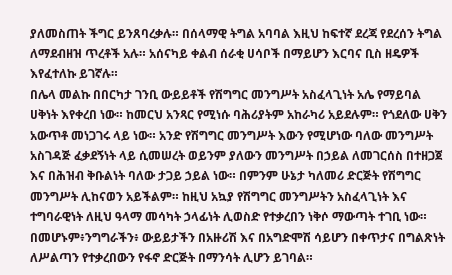ያለመስጠት ችግር ይንጸባረቃሉ። በሰላማዊ ትግል አባባል እዚህ ከፍተኛ ደረጃ የደረሰን ትግል ለማደብዘዝ ጥረቶች አሉ። አሰናካይ ቀልብ ሰራቂ ሀሳቦች በማይሆን እርባና ቢስ ዘዴዎች እየፈተለኩ ይገኛሉ።
በሌላ መልኩ በበርካታ ገንቢ ውይይቶች የሽግግር መንግሥት አስፈላጊነት አሌ የማይባል ሀቅነት እየቀረበ ነው። ከመርህ አንጻር የሚነሱ ባሕሪያትም አከራካሪ አይደሉም። የጎደለው ሀቅን አውጥቶ መነጋገሩ ላይ ነው። አንድ የሽግግር መንግሥት እውን የሚሆነው ባለው መንግሥት አስገዳጅ ፈቃደኝነት ላይ ሲመሠረት ወይንም ያለውን መንግሥት በኃይል ለመገርሰስ በተዘጋጀ እና በሕዝብ ቅቡልነት ባለው ታጋይ ኃይል ነው። በምንም ሁኔታ ካለመሪ ድርጅት የሽግግር መንግሥት ሊከናወን አይችልም። ከዚህ አኳያ የሽግግር መንግሥትን አስፈላጊነት እና ተግባራዊነት ለዚህ ዓላማ መሳካት ኃላፊነት ሊወስድ የተቃረበን ነቅሶ ማውጣት ተገቢ ነው። በመሆኑም፥ንግግራችን፥ ውይይታችን በአዙሪሽ እና በአግድሞሽ ሳይሆን በቀጥታና በግልጽነት ለሥልጣን የተቃረበውን የፋኖ ድርጅት በማንሳት ሊሆን ይገባል።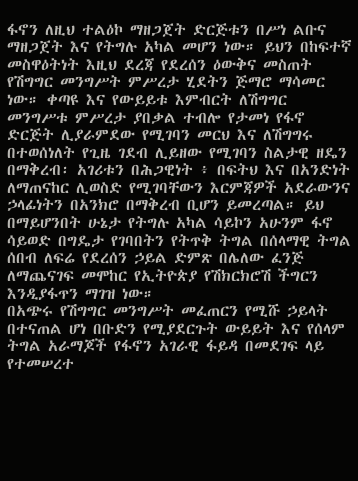ፋኖን ለዚህ ተልዕኮ ማዘጋጀት ድርጅቱን በሥነ ልቡና ማዘጋጀት እና የትግሉ አካል መሆን ነው። ይህን በከፍተኛ መስዋዕትነት እዚህ ደረጃ የደረሰን ዕውቅና መስጠት የሽግግር መንግሥት ምሥረታ ሂደትን ጅማሮ ማሳመር ነው። ቀጣዩ እና የውይይቱ እምብርት ለሽግግር መንግሥቱ ምሥረታ ያበቃል ተብሎ የታመነ የፋኖ ድርጅት ሊያራምደው የሚገባን መርህ እና ለሽግግሩ በተወሰነለት የጊዜ ገደብ ሊይዘው የሚገባን ስልታዊ ዘዴን በማቅረብ፡ አገሪቱን በሕጋዊነት ፥ በፍትህ እና በአንድነት ለማጠናከር ሊወስድ የሚገባቸውን እርምጃዎች አደራውንና ኃላፊነትን በአንክሮ በማቅረብ ቢሆን ይመረጣል። ይህ በማይሆንበት ሁኔታ የትግሉ አካል ሳይኮን አሁንም ፋኖ ሳይወድ በግዴታ የገባበትን የትጥቅ ትግል በሰላማዊ ትግል ሰበብ ለፍሬ የደረሰን ኃይል ድምጽ በሌለው ፈንጅ ለማጨናገፍ መሞከር የኢትዮጵያ የሽክርክሮሽ ችግርን እንዲያፋጥን ማገዝ ነው።
በአጭሩ የሽግግር መንግሥት መፈጠርን የሚሹ ኃይላት በተናጠል ሆነ በቡድን የሚያደርጉት ውይይት እና የሰላም ትግል አራማጆች የፋኖን አገራዊ ፋይዳ በመደገፍ ላይ የተመሠረተ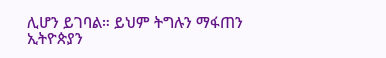ሊሆን ይገባል። ይህም ትግሉን ማፋጠን ኢትዮጵያን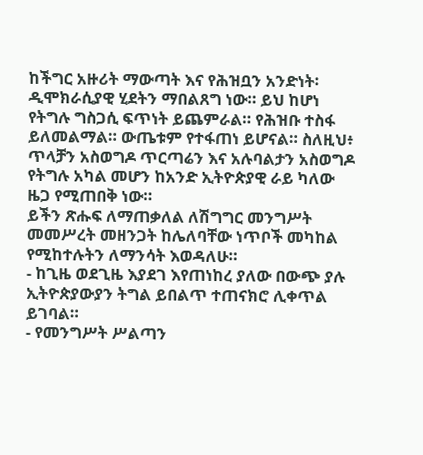ከችግር አዙሪት ማውጣት እና የሕዝቧን አንድነት፡ ዲሞክራሲያዊ ሂደትን ማበልጸግ ነው። ይህ ከሆነ የትግሉ ግስጋሲ ፍጥነት ይጨምራል። የሕዝቡ ተስፋ ይለመልማል። ውጤቱም የተፋጠነ ይሆናል። ስለዚህ፥ ጥላቻን አስወግዶ ጥርጣሬን እና አሉባልታን አስወግዶ የትግሉ አካል መሆን ከአንድ ኢትዮጵያዊ ራይ ካለው ዜጋ የሚጠበቅ ነው።
ይችን ጽሑፍ ለማጠቃለል ለሽግግር መንግሥት መመሥረት መዘንጋት ከሌለባቸው ነጥቦች መካከል የሚከተሉትን ለማንሳት እወዳለሁ።
- ከጊዜ ወደጊዜ እያደገ እየጠነከረ ያለው በውጭ ያሉ ኢትዮጵያውያን ትግል ይበልጥ ተጠናክሮ ሊቀጥል ይገባል።
- የመንግሥት ሥልጣን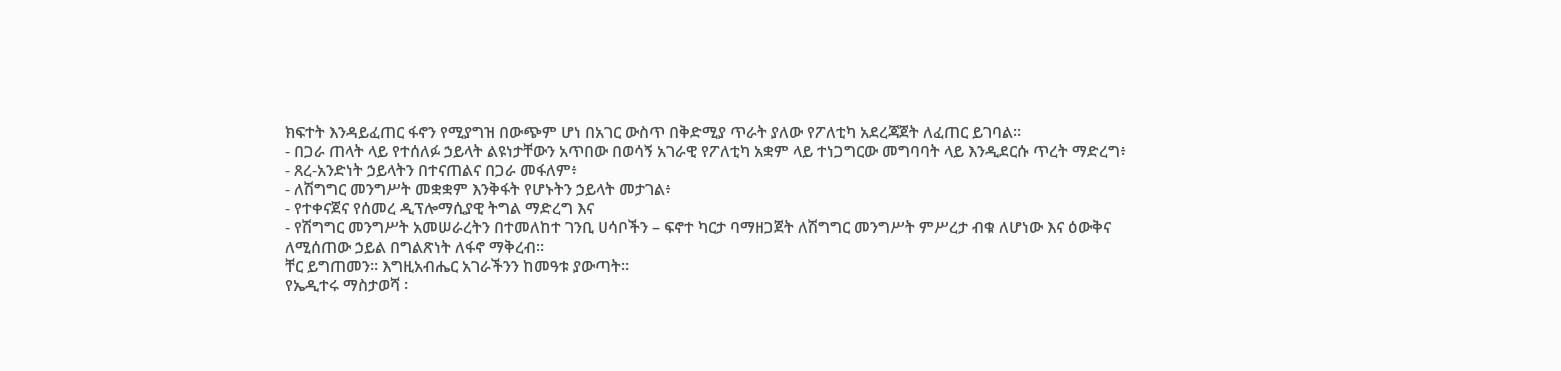ክፍተት እንዳይፈጠር ፋኖን የሚያግዝ በውጭም ሆነ በአገር ውስጥ በቅድሚያ ጥራት ያለው የፖለቲካ አደረጃጀት ለፈጠር ይገባል።
- በጋራ ጠላት ላይ የተሰለፉ ኃይላት ልዩነታቸውን አጥበው በወሳኝ አገራዊ የፖለቲካ አቋም ላይ ተነጋግርው መግባባት ላይ እንዲደርሱ ጥረት ማድረግ፥
- ጸረ-አንድነት ኃይላትን በተናጠልና በጋራ መፋለም፥
- ለሽግግር መንግሥት መቋቋም እንቅፋት የሆኑትን ኃይላት መታገል፥
- የተቀናጀና የሰመረ ዲፕሎማሲያዊ ትግል ማድረግ እና
- የሽግግር መንግሥት አመሠራረትን በተመለከተ ገንቢ ሀሳቦችን – ፍኖተ ካርታ ባማዘጋጀት ለሽግግር መንግሥት ምሥረታ ብቁ ለሆነው እና ዕውቅና ለሚሰጠው ኃይል በግልጽነት ለፋኖ ማቅረብ።
ቸር ይግጠመን። እግዚአብሔር አገራችንን ከመዓቱ ያውጣት።
የኤዲተሩ ማስታወሻ ፡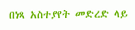በነጻ አስተያየት መድረድ ላይ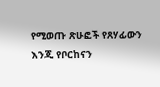የሚወጡ ጽሁፎች የጸሃፊውን እንጂ የቦርከናን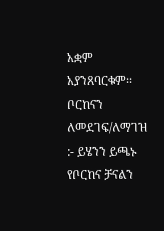አቋም አያንጸባርቁም፡፡
ቦርከናን ለመደገፍ/ለማገዝ :- ይሄንን ይጫኑ
የቦርከና ቻናልን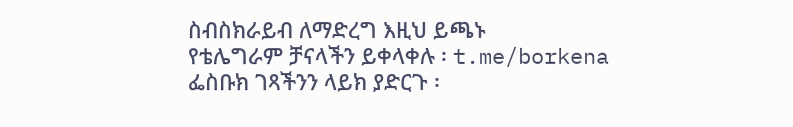ስብስክራይብ ለማድረግ እዚህ ይጫኑ
የቴሌግራም ቻናላችን ይቀላቀሉ ፡ t.me/borkena
ፌስቡክ ገጻችንን ላይክ ያድርጉ ፡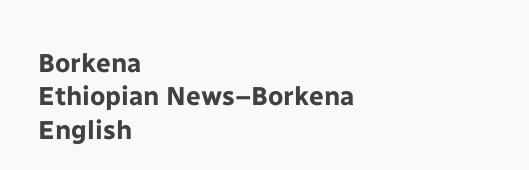Borkena
Ethiopian News–Borkena English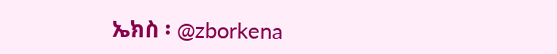ኤክስ ፡ @zborkena